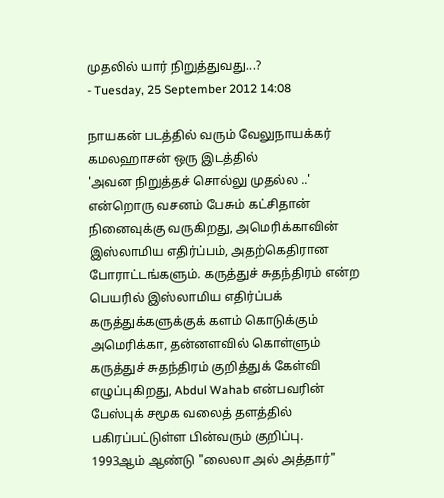முதலில் யார் நிறுத்துவது...?
- Tuesday, 25 September 2012 14:08

நாயகன் படத்தில் வரும் வேலுநாயக்கர் கமலஹாசன் ஒரு இடத்தில்
'அவன நிறுத்தச் சொல்லு முதல்ல ..' என்றொரு வசனம் பேசும் கட்சிதான் நினைவுக்கு வருகிறது, அமெரிக்காவின் இஸ்லாமிய எதிர்ப்பம், அதற்கெதிரான போராட்டங்களும். கருத்துச் சுதந்திரம் என்ற பெயரில் இஸ்லாமிய எதிர்ப்பக் கருத்துக்களுக்குக் களம் கொடுக்கும் அமெரிக்கா, தன்னளவில் கொள்ளும் கருத்துச் சுதந்திரம் குறித்துக் கேள்வி எழுப்புகிறது, Abdul Wahab என்பவரின் பேஸ்புக் சமூக வலைத் தளத்தில் பகிரப்பட்டுள்ள பின்வரும் குறிப்பு.
1993ஆம் ஆண்டு "லைலா அல் அத்தார்"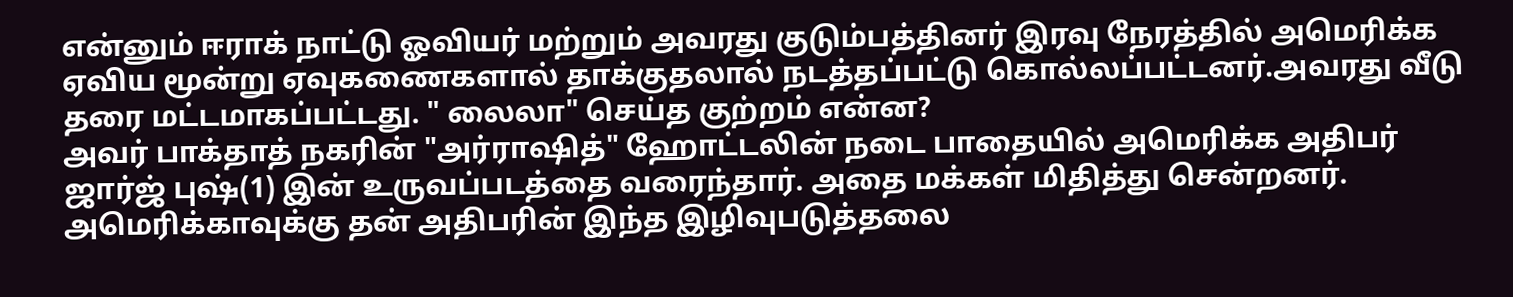என்னும் ஈராக் நாட்டு ஓவியர் மற்றும் அவரது குடும்பத்தினர் இரவு நேரத்தில் அமெரிக்க ஏவிய மூன்று ஏவுகணைகளால் தாக்குதலால் நடத்தப்பட்டு கொல்லப்பட்டனர்.அவரது வீடு தரை மட்டமாகப்பட்டது. " லைலா" செய்த குற்றம் என்ன?
அவர் பாக்தாத் நகரின் "அர்ராஷித்" ஹோட்டலின் நடை பாதையில் அமெரிக்க அதிபர் ஜார்ஜ் புஷ்(1) இன் உருவப்படத்தை வரைந்தார். அதை மக்கள் மிதித்து சென்றனர்.
அமெரிக்காவுக்கு தன் அதிபரின் இந்த இழிவுபடுத்தலை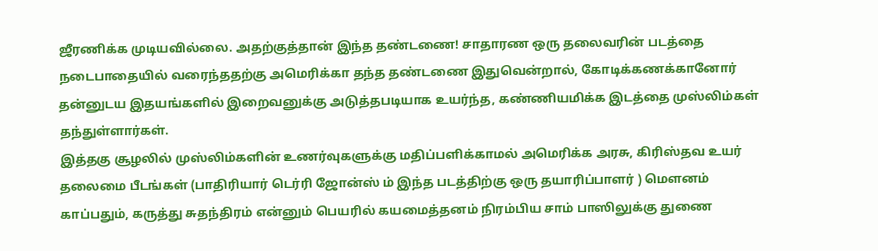ஜீரணிக்க முடியவில்லை. அதற்குத்தான் இந்த தண்டணை! சாதாரண ஒரு தலைவரின் படத்தை நடைபாதையில் வரைந்ததற்கு அமெரிக்கா தந்த தண்டணை இதுவென்றால், கோடிக்கணக்கானோர் தன்னுடய இதயங்களில் இறைவனுக்கு அடுத்தபடியாக உயர்ந்த, கண்ணியமிக்க இடத்தை முஸ்லிம்கள் தந்துள்ளார்கள்.
இத்தகு சூழலில் முஸ்லிம்களின் உணர்வுகளுக்கு மதிப்பளிக்காமல் அமெரிக்க அரசு, கிரிஸ்தவ உயர் தலைமை பீடங்கள் (பாதிரியார் டெர்ரி ஜோன்ஸ் ம் இந்த படத்திற்கு ஒரு தயாரிப்பாளர் ) மௌனம் காப்பதும், கருத்து சுதந்திரம் என்னும் பெயரில் கயமைத்தனம் நிரம்பிய சாம் பாஸிலுக்கு துணை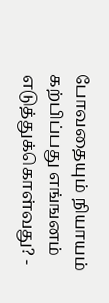போவதையும் நியாயம் கற்பிப்பது எங்ஙனம் எடுத்துக்கொள்வது? -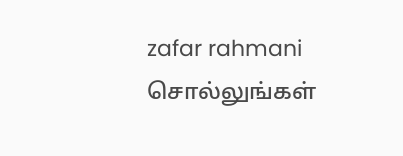zafar rahmani
சொல்லுங்கள்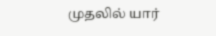முதலில் யார்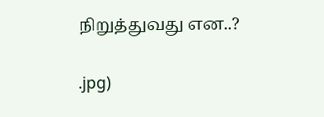நிறுத்துவது என..?

.jpg)